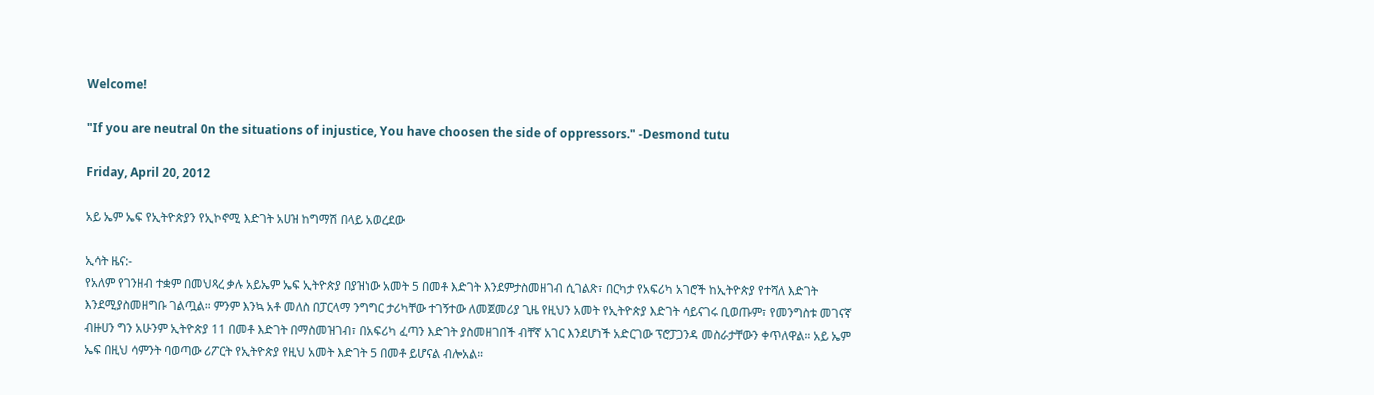Welcome!

"If you are neutral 0n the situations of injustice, You have choosen the side of oppressors." -Desmond tutu

Friday, April 20, 2012

አይ ኤም ኤፍ የኢትዮጵያን የኢኮኖሚ እድገት አሀዝ ከግማሽ በላይ አወረደው

ኢሳት ዜና:-
የአለም የገንዘብ ተቋም በመህጻረ ቃሉ አይኤም ኤፍ ኢትዮጵያ በያዝነው አመት 5 በመቶ እድገት እንደምታስመዘገብ ሲገልጽ፣ በርካታ የአፍሪካ አገሮች ከኢትዮጵያ የተሻለ እድገት እንደሚያስመዘግቡ ገልጧል። ምንም እንኳ አቶ መለስ በፓርላማ ንግግር ታሪካቸው ተገኝተው ለመጀመሪያ ጊዜ የዚህን አመት የኢትዮጵያ እድገት ሳይናገሩ ቢወጡም፣ የመንግስቱ መገናኛ ብዙሀን ግን አሁንም ኢትዮጵያ 11 በመቶ እድገት በማስመዝገብ፣ በአፍሪካ ፈጣን እድገት ያስመዘገበች ብቸኛ አገር እንደሆነች አድርገው ፕሮፓጋንዳ መስራታቸውን ቀጥለዋል። አይ ኤም ኤፍ በዚህ ሳምንት ባወጣው ሪፖርት የኢትዮጵያ የዚህ አመት እድገት 5 በመቶ ይሆናል ብሎአል።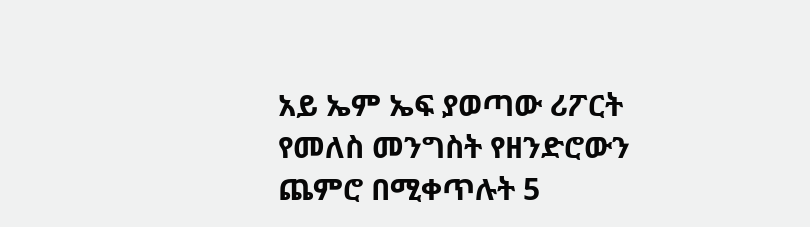አይ ኤም ኤፍ ያወጣው ሪፖርት የመለስ መንግስት የዘንድሮውን ጨምሮ በሚቀጥሉት 5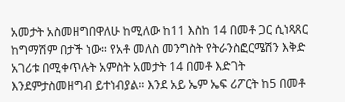አመታት አስመዘግበዋለሁ ከሚለው ከ11 እስከ 14 በመቶ ጋር ሲነጻጸር ከግማሽም በታች ነው። የአቶ መለስ መንግስት የትራንስፎርሜሽን እቅድ አገሪቱ በሚቀጥሉት አምስት አመታት 14 በመቶ እድገት እንደምታስመዘግብ ይተነብያል። እንደ አይ ኤም ኤፍ ሪፖርት ከ5 በመቶ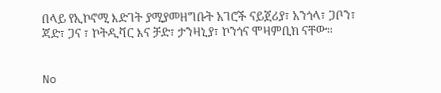በላይ የኢኮኖሚ እድገት ያሚያመዘግቡት አገሮች ናይጀሪያ፣ አንጎላ፣ ጋቦን፣ ጃድ፣ ጋና ፣ ኮትዲቫር እና ቻድ፣ ታንዛኒያ፣ ኮንጎና ሞዛምቢክ ናቸው።


No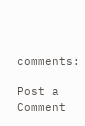comments:

Post a Comment